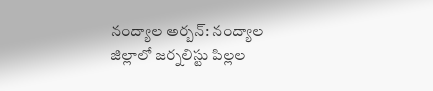నంద్యాల అర్బన్: నంద్యాల జిల్లాలో జర్నలిస్టు పిల్లల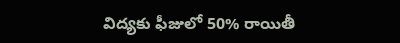విద్యకు ఫీజులో 50% రాయితీ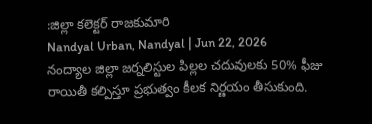:జిల్లా కలెక్టర్ రాజకుమారి
Nandyal Urban, Nandyal | Jun 22, 2026
నంద్యాల జిల్లా జర్నలిస్టుల పిల్లల చదువులకు 50% ఫీజు రాయితీ కల్పిస్తూ ప్రభుత్వం కీలక నిర్ణయం తీసుకుంది.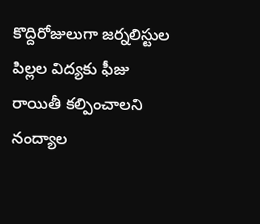కొద్దిరోజులుగా జర్నలిస్టుల పిల్లల విద్యకు ఫీజు రాయితీ కల్పించాలని నంద్యాల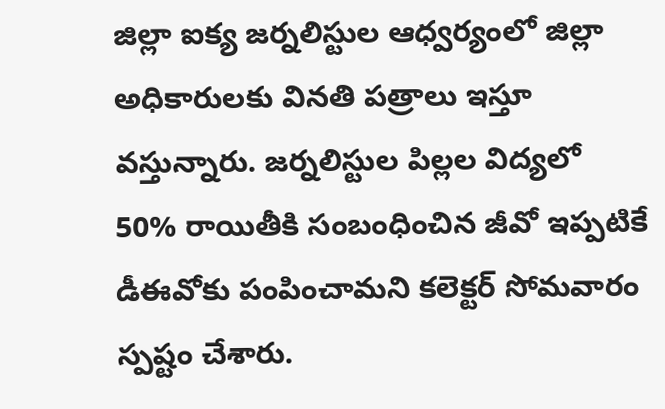జిల్లా ఐక్య జర్నలిస్టుల ఆధ్వర్యంలో జిల్లా అధికారులకు వినతి పత్రాలు ఇస్తూ వస్తున్నారు. జర్నలిస్టుల పిల్లల విద్యలో 50% రాయితీకి సంబంధించిన జీవో ఇప్పటికే డీఈవోకు పంపించామని కలెక్టర్ సోమవారం స్పష్టం చేశారు.